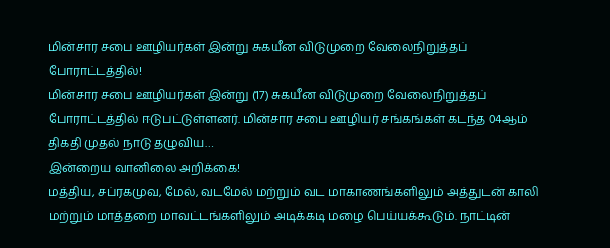மின்சார சபை ஊழியர்கள் இன்று சுகயீன விடுமுறை வேலைநிறுத்தப் போராட்டத்தில்!
மின்சார சபை ஊழியர்கள் இன்று (17) சுகயீன விடுமுறை வேலைநிறுத்தப் போராட்டத்தில் ஈடுபட்டுள்ளனர். மின்சார சபை ஊழியர் சங்கங்கள் கடந்த 04ஆம் திகதி முதல் நாடு தழுவிய…
இன்றைய வானிலை அறிக்கை!
மத்திய, சப்ரகமுவ, மேல், வடமேல் மற்றும் வட மாகாணங்களிலும் அத்துடன் காலி மற்றும் மாத்தறை மாவட்டங்களிலும் அடிக்கடி மழை பெய்யக்கூடும். நாட்டின்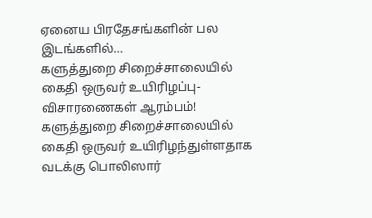ஏனைய பிரதேசங்களின் பல இடங்களில்…
களுத்துறை சிறைச்சாலையில் கைதி ஒருவர் உயிரிழப்பு- விசாரணைகள் ஆரம்பம்!
களுத்துறை சிறைச்சாலையில் கைதி ஒருவர் உயிரிழந்துள்ளதாக வடக்கு பொலிஸார்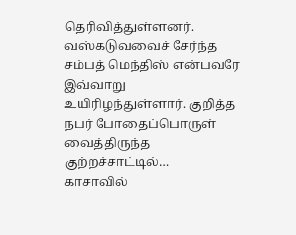தெரிவித்துள்ளனர். வஸ்கடுவவைச் சேர்ந்த சம்பத் மெந்திஸ் என்பவரே இவ்வாறு உயிரிழந்துள்ளார். குறித்த நபர் போதைப்பொருள் வைத்திருந்த குற்றச்சாட்டில்…
காசாவில்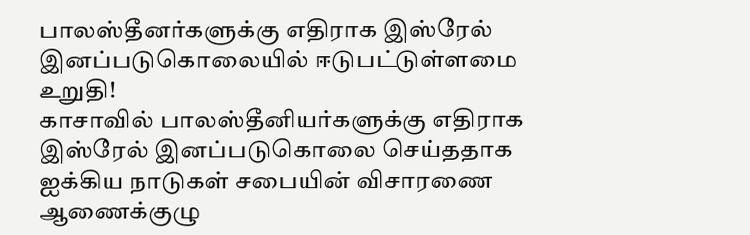பாலஸ்தீனர்களுக்கு எதிராக இஸ்ரேல் இனப்படுகொலையில் ஈடுபட்டுள்ளமை உறுதி!
காசாவில் பாலஸ்தீனியர்களுக்கு எதிராக இஸ்ரேல் இனப்படுகொலை செய்ததாக ஐக்கிய நாடுகள் சபையின் விசாரணை ஆணைக்குழு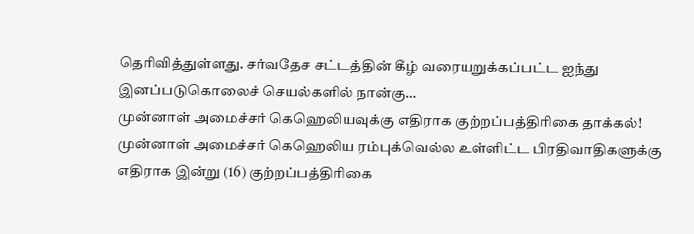தெரிவித்துள்ளது. சர்வதேச சட்டத்தின் கீழ் வரையறுக்கப்பட்ட ஐந்து இனப்படுகொலைச் செயல்களில் நான்கு…
முன்னாள் அமைச்சர் கெஹெலியவுக்கு எதிராக குற்றப்பத்திரிகை தாக்கல்!
முன்னாள் அமைச்சர் கெஹெலிய ரம்புக்வெல்ல உள்ளிட்ட பிரதிவாதிகளுக்கு எதிராக இன்று (16) குற்றப்பத்திரிகை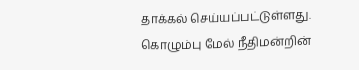தாக்கல் செய்யப்பட்டுள்ளது. கொழும்பு மேல் நீதிமன்றின்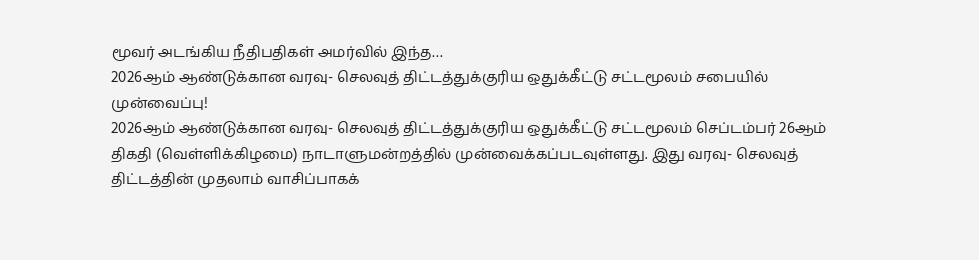மூவர் அடங்கிய நீதிபதிகள் அமர்வில் இந்த…
2026ஆம் ஆண்டுக்கான வரவு- செலவுத் திட்டத்துக்குரிய ஒதுக்கீட்டு சட்டமூலம் சபையில் முன்வைப்பு!
2026ஆம் ஆண்டுக்கான வரவு- செலவுத் திட்டத்துக்குரிய ஒதுக்கீட்டு சட்டமூலம் செப்டம்பர் 26ஆம் திகதி (வெள்ளிக்கிழமை) நாடாளுமன்றத்தில் முன்வைக்கப்படவுள்ளது. இது வரவு- செலவுத் திட்டத்தின் முதலாம் வாசிப்பாகக்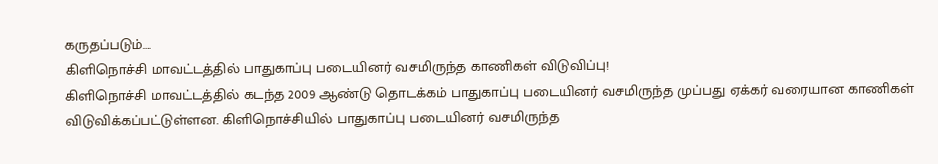கருதப்படும்….
கிளிநொச்சி மாவட்டத்தில் பாதுகாப்பு படையினர் வசமிருந்த காணிகள் விடுவிப்பு!
கிளிநொச்சி மாவட்டத்தில் கடந்த 2009 ஆண்டு தொடக்கம் பாதுகாப்பு படையினர் வசமிருந்த முப்பது ஏக்கர் வரையான காணிகள் விடுவிக்கப்பட்டுள்ளன. கிளிநொச்சியில் பாதுகாப்பு படையினர் வசமிருந்த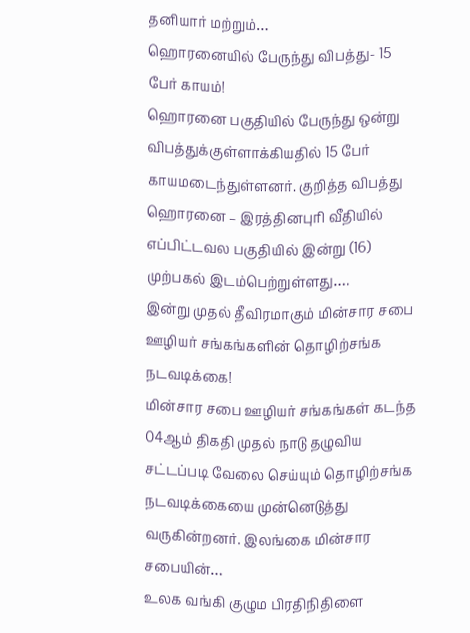தனியார் மற்றும்…
ஹொரனையில் பேருந்து விபத்து- 15 பேர் காயம்!
ஹொரனை பகுதியில் பேருந்து ஒன்று விபத்துக்குள்ளாக்கியதில் 15 பேர் காயமடைந்துள்ளனர். குறித்த விபத்து ஹொரனை – இரத்தினபுரி வீதியில் எப்பிட்டவல பகுதியில் இன்று (16) முற்பகல் இடம்பெற்றுள்ளது….
இன்று முதல் தீவிரமாகும் மின்சார சபை ஊழியர் சங்கங்களின் தொழிற்சங்க நடவடிக்கை!
மின்சார சபை ஊழியர் சங்கங்கள் கடந்த 04ஆம் திகதி முதல் நாடு தழுவிய சட்டப்படி வேலை செய்யும் தொழிற்சங்க நடவடிக்கையை முன்னெடுத்து வருகின்றனர். இலங்கை மின்சார சபையின்…
உலக வங்கி குழும பிரதிநிதிளை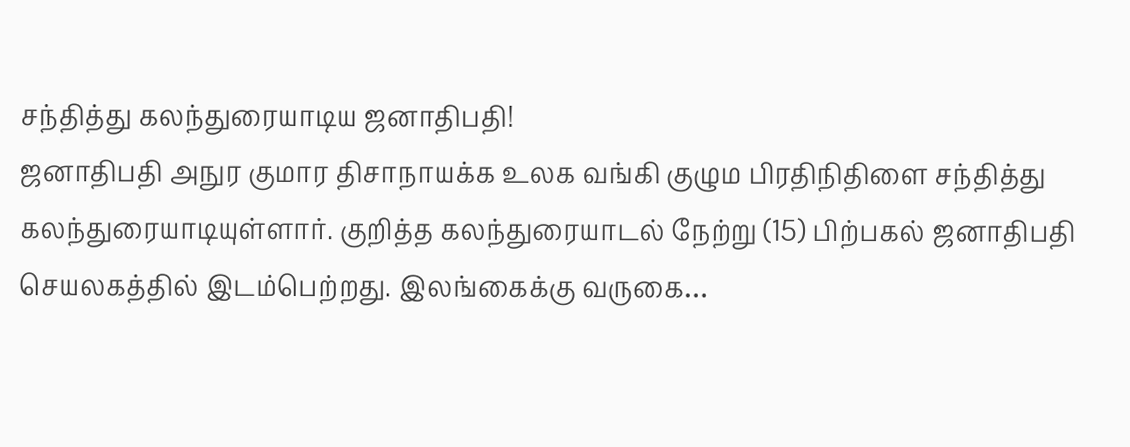சந்தித்து கலந்துரையாடிய ஜனாதிபதி!
ஜனாதிபதி அநுர குமார திசாநாயக்க உலக வங்கி குழும பிரதிநிதிளை சந்தித்து கலந்துரையாடியுள்ளார். குறித்த கலந்துரையாடல் நேற்று (15) பிற்பகல் ஜனாதிபதி செயலகத்தில் இடம்பெற்றது. இலங்கைக்கு வருகை…